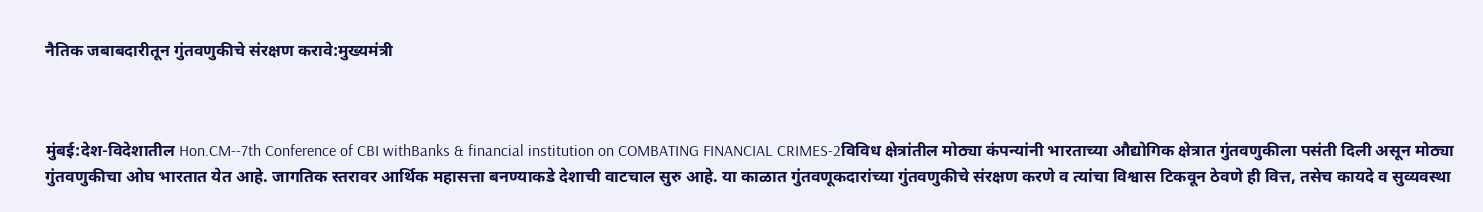नैतिक जबाबदारीतून गुंतवणुकीचे संरक्षण करावे:मुख्यमंत्री



मुंबई:देश-विदेशातील Hon.CM--7th Conference of CBI withBanks & financial institution on COMBATING FINANCIAL CRIMES-2विविध क्षेत्रांतील मोठ्या कंपन्यांनी भारताच्या औद्योगिक क्षेत्रात गुंतवणुकीला पसंती दिली असून मोठ्या गुंतवणुकीचा ओघ भारतात येत आहे. जागतिक स्तरावर आर्थिक महासत्ता बनण्याकडे देशाची वाटचाल सुरु आहे. या काळात गुंतवणूकदारांच्या गुंतवणुकीचे संरक्षण करणे व त्यांचा विश्वास टिकवून ठेवणे ही वित्त, तसेच कायदे व सुव्यवस्था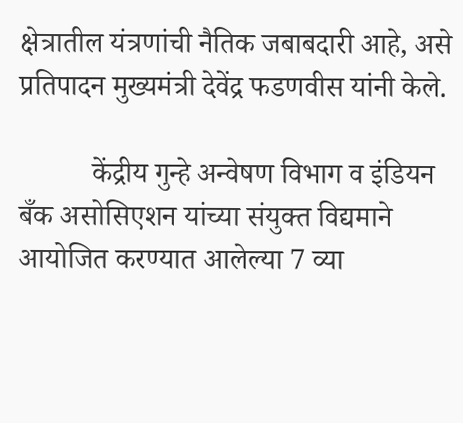क्षेत्रातील यंत्रणांची नैतिक जबाबदारी आहे, असे प्रतिपादन मुख्यमंत्री देवेंद्र फडणवीस यांनी केले.

          केंद्रीय गुन्हे अन्वेषण विभाग व इंडियन बँक असोसिएशन यांच्या संयुक्त विद्यमाने आयोजित करण्यात आलेल्या 7 व्या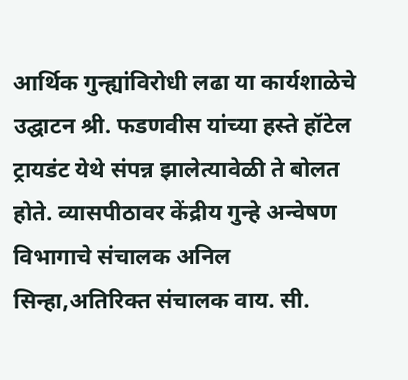आर्थिक गुन्ह्यांविरोधी लढा या कार्यशाळेचे उद्घाटन श्री. फडणवीस यांच्या हस्ते हॉटेल ट्रायडंट येथे संपन्न झालेत्यावेळी ते बोलत होते. व्यासपीठावर केंद्रीय गुन्हे अन्वेषण विभागाचे संचालक अनिल सिन्हा,अतिरिक्त संचालक वाय. सी.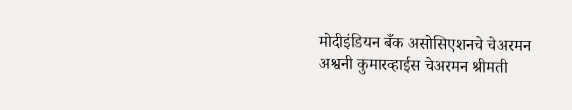मोदीइंडियन बँक असोसिएशनचे चेअरमन अश्वनी कुमारव्हाईस चेअरमन श्रीमती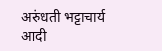अरुंधती भट्टाचार्य आदी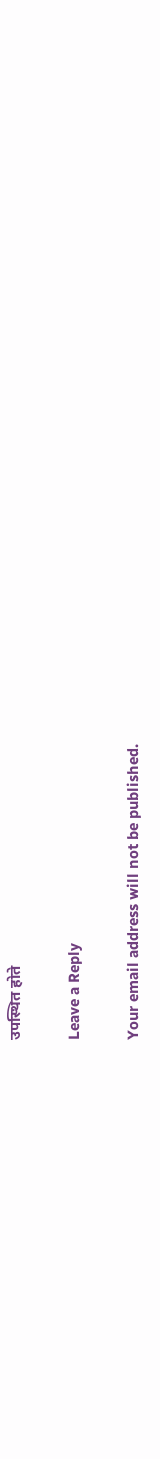उपस्थित होते

Leave a Reply

Your email address will not be published.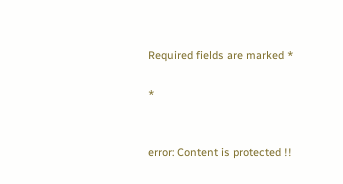Required fields are marked *

*


error: Content is protected !!